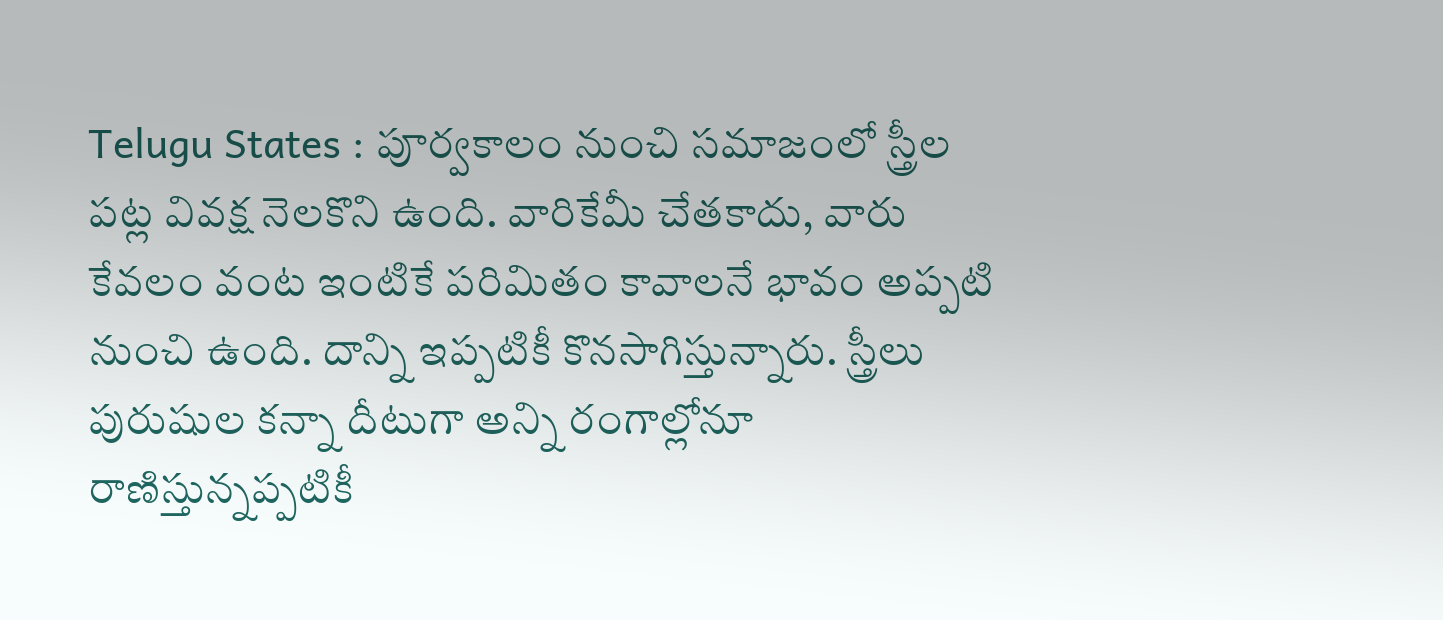Telugu States : పూర్వకాలం నుంచి సమాజంలో స్త్రీల పట్ల వివక్ష నెలకొని ఉంది. వారికేమీ చేతకాదు, వారు కేవలం వంట ఇంటికే పరిమితం కావాలనే భావం అప్పటి నుంచి ఉంది. దాన్ని ఇప్పటికీ కొనసాగిస్తున్నారు. స్త్రీలు పురుషుల కన్నా దీటుగా అన్ని రంగాల్లోనూ రాణిస్తున్నప్పటికీ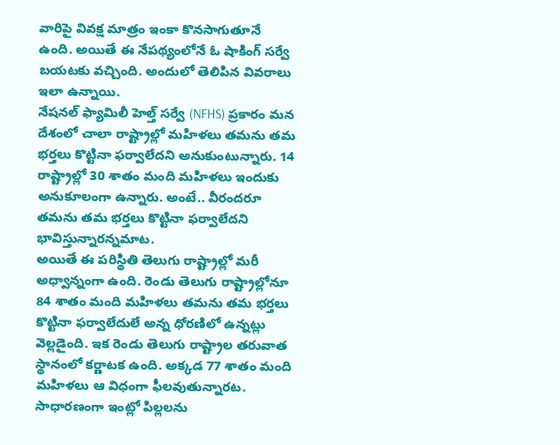వారిపై వివక్ష మాత్రం ఇంకా కొనసాగుతూనే ఉంది. అయితే ఈ నేపథ్యంలోనే ఓ షాకింగ్ సర్వే బయటకు వచ్చింది. అందులో తెలిపిన వివరాలు ఇలా ఉన్నాయి.
నేషనల్ ఫ్యామిలీ హెల్త్ సర్వే (NFHS) ప్రకారం మన దేశంలో చాలా రాష్ట్రాల్లో మహిళలు తమను తమ భర్తలు కొట్టినా ఫర్వాలేదని అనుకుంటున్నారు. 14 రాష్ట్రాల్లో 30 శాతం మంది మహిళలు ఇందుకు అనుకూలంగా ఉన్నారు. అంటే.. వీరందరూ తమను తమ భర్తలు కొట్టినా ఫర్వాలేదని భావిస్తున్నారన్నమాట.
అయితే ఈ పరిస్థితి తెలుగు రాష్ట్రాల్లో మరీ అధ్వాన్నంగా ఉంది. రెండు తెలుగు రాష్ట్రాల్లోనూ 84 శాతం మంది మహిళలు తమను తమ భర్తలు కొట్టినా ఫర్వాలేదులే అన్న ధోరణిలో ఉన్నట్లు వెల్లడైంది. ఇక రెండు తెలుగు రాష్ట్రాల తరువాత స్థానంలో కర్ణాటక ఉంది. అక్కడ 77 శాతం మంది మహిళలు ఆ విధంగా ఫీలవుతున్నారట.
సాధారణంగా ఇంట్లో పిల్లలను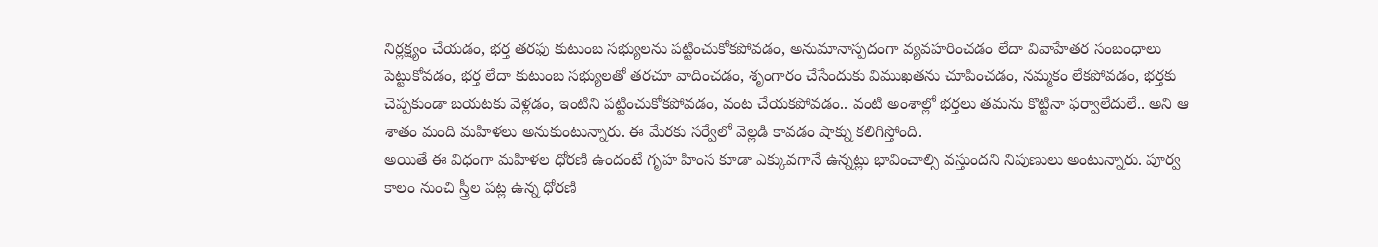నిర్లక్ష్యం చేయడం, భర్త తరఫు కుటుంబ సభ్యులను పట్టించుకోకపోవడం, అనుమానాస్పదంగా వ్యవహరించడం లేదా వివాహేతర సంబంధాలు పెట్టుకోవడం, భర్త లేదా కుటుంబ సభ్యులతో తరచూ వాదించడం, శృంగారం చేసేందుకు విముఖతను చూపించడం, నమ్మకం లేకపోవడం, భర్తకు చెప్పకుండా బయటకు వెళ్లడం, ఇంటిని పట్టించుకోకపోవడం, వంట చేయకపోవడం.. వంటి అంశాల్లో భర్తలు తమను కొట్టినా ఫర్వాలేదులే.. అని ఆ శాతం మంది మహిళలు అనుకుంటున్నారు. ఈ మేరకు సర్వేలో వెల్లడి కావడం షాక్ను కలిగిస్తోంది.
అయితే ఈ విధంగా మహిళల ధోరణి ఉందంటే గృహ హింస కూడా ఎక్కువగానే ఉన్నట్లు భావించాల్సి వస్తుందని నిపుణులు అంటున్నారు. పూర్వ కాలం నుంచి స్త్రీల పట్ల ఉన్న ధోరణి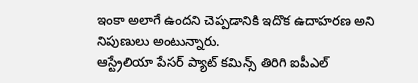ఇంకా అలాగే ఉందని చెప్పడానికి ఇదొక ఉదాహరణ అని నిపుణులు అంటున్నారు.
ఆస్ట్రేలియా పేసర్ ప్యాట్ కమిన్స్ తిరిగి ఐపీఎల్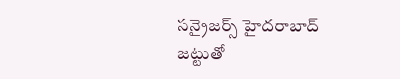సన్రైజర్స్ హైదరాబాద్ జట్టుతో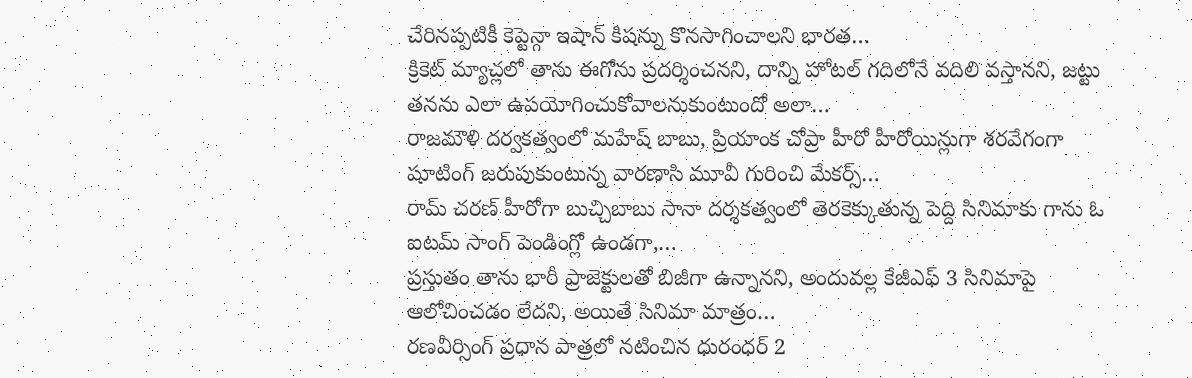చేరినప్పటికీ కెప్టెన్గా ఇషాన్ కిషన్ను కొనసాగించాలని భారత…
క్రికెట్ మ్యాచ్లలో తాను ఈగోను ప్రదర్శించనని, దాన్ని హోటల్ గదిలోనే వదిలి వస్తానని, జట్టు తనను ఎలా ఉపయోగించుకోవాలనుకుంటుందో అలా…
రాజమౌళి దర్వకత్వంలో మహేష్ బాబు, ప్రియాంక చోప్రా హీరో హీరోయిన్లుగా శరవేగంగా షూటింగ్ జరుపుకుంటున్న వారణాసి మూవీ గురించి మేకర్స్…
రామ్ చరణ్ హీరోగా బుచ్చిబాబు సానా దర్శకత్వంలో తెరకెక్కుతున్న పెద్ది సినిమాకు గాను ఓ ఐటమ్ సాంగ్ పెండింగ్లో ఉండగా,…
ప్రస్తుతం తాను భారీ ప్రాజెక్టులతో బిజీగా ఉన్నానని, అందువల్ల కేజీఎఫ్ 3 సినిమాపై ఆలోచించడం లేదని, అయితే సినిమా మాత్రం…
రణవీర్సింగ్ ప్రధాన పాత్రలో నటించిన ధురంధర్ 2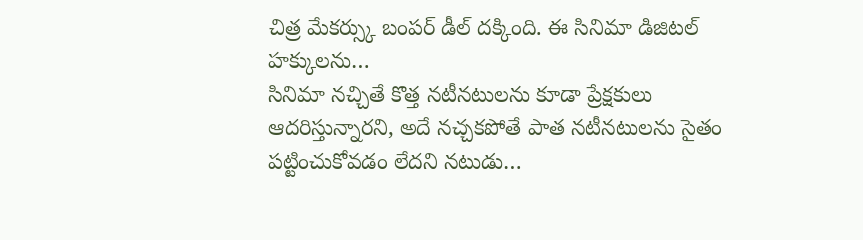చిత్ర మేకర్స్కు బంపర్ డీల్ దక్కింది. ఈ సినిమా డిజిటల్ హక్కులను…
సినిమా నచ్చితే కొత్త నటీనటులను కూడా ప్రేక్షకులు ఆదరిస్తున్నారని, అదే నచ్చకపోతే పాత నటీనటులను సైతం పట్టించుకోవడం లేదని నటుడు…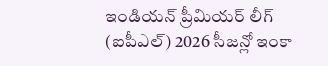ఇండియన్ ప్రీమియర్ లీగ్ (ఐపీఎల్) 2026 సీజన్లో ఇంకా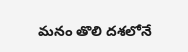మనం తొలి దశలోనే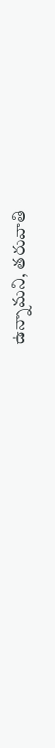ఉన్నామని, తరువాతి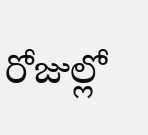రోజుల్లో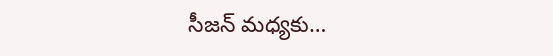సీజన్ మధ్యకు…